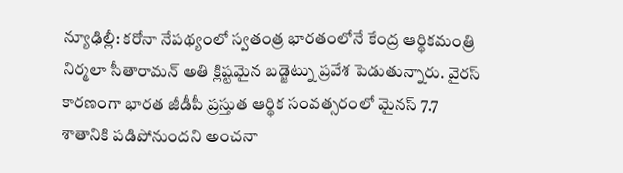న్యూఢిల్లీ: కరోనా నేపథ్యంలో స్వతంత్ర భారతంలోనే కేంద్ర ఆర్థికమంత్రి నిర్మలా సీతారామన్ అతి క్లిష్టమైన బడ్జెట్ను ప్రవేశ పెడుతున్నారు. వైరస్ కారణంగా భారత జీడీపీ ప్రస్తుత ఆర్థిక సంవత్సరంలో మైనస్ 7.7 శాతానికి పడిపోనుందని అంచనా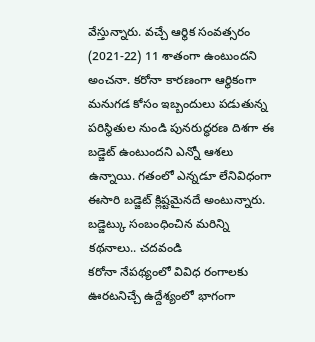వేస్తున్నారు. వచ్చే ఆర్థిక సంవత్సరం (2021-22) 11 శాతంగా ఉంటుందని అంచనా. కరోనా కారణంగా ఆర్థికంగా మనుగడ కోసం ఇబ్బందులు పడుతున్న పరిస్థితుల నుండి పునరుద్ధరణ దిశగా ఈ బడ్జెట్ ఉంటుందని ఎన్నో ఆశలు ఉన్నాయి. గతంలో ఎన్నడూ లేనివిధంగా ఈసారి బడ్జెట్ క్లిష్టమైనదే అంటున్నారు.
బడ్జెట్కు సంబంధించిన మరిన్ని కథనాలు.. చదవండి
కరోనా నేపథ్యంలో వివిధ రంగాలకు ఊరటనిచ్చే ఉద్దేశ్యంలో భాగంగా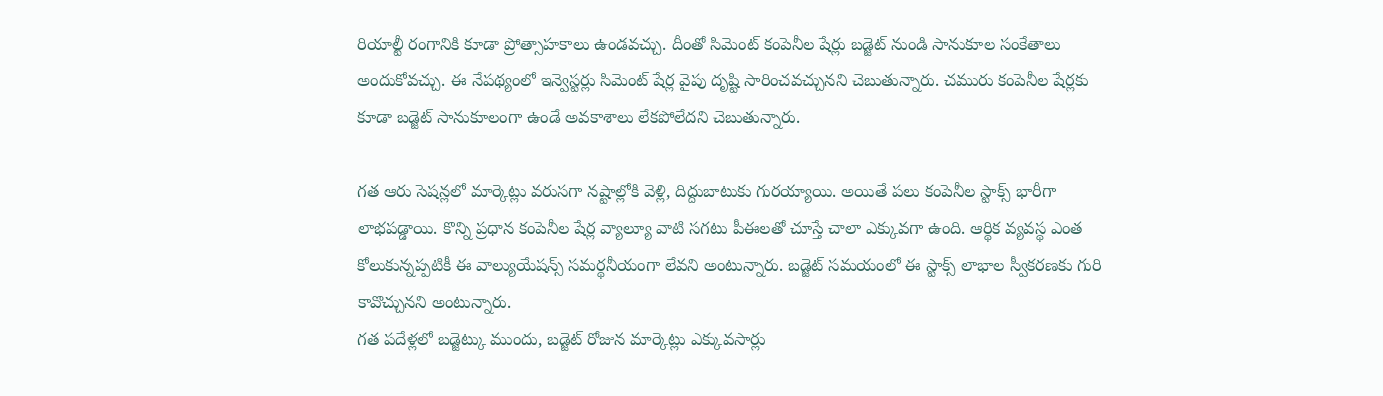రియాల్టీ రంగానికి కూడా ప్రోత్సాహకాలు ఉండవచ్చు. దీంతో సిమెంట్ కంపెనీల షేర్లు బడ్జెట్ నుండి సానుకూల సంకేతాలు అందుకోవచ్చు. ఈ నేపథ్యంలో ఇన్వెస్టర్లు సిమెంట్ షేర్ల వైపు దృష్టి సారించవచ్చునని చెబుతున్నారు. చమురు కంపెనీల షేర్లకు కూడా బడ్జెట్ సానుకూలంగా ఉండే అవకాశాలు లేకపోలేదని చెబుతున్నారు.

గత ఆరు సెషన్లలో మార్కెట్లు వరుసగా నష్టాల్లోకి వెళ్లి, దిద్దుబాటుకు గురయ్యాయి. అయితే పలు కంపెనీల స్టాక్స్ భారీగా లాభపడ్డాయి. కొన్ని ప్రధాన కంపెనీల షేర్ల వ్యాల్యూ వాటి సగటు పీఈలతో చూస్తే చాలా ఎక్కువగా ఉంది. ఆర్థిక వ్యవస్థ ఎంత కోలుకున్నప్పటికీ ఈ వాల్యుయేషన్స్ సమర్థనీయంగా లేవని అంటున్నారు. బడ్జెట్ సమయంలో ఈ స్టాక్స్ లాభాల స్వీకరణకు గురి కావొచ్చునని అంటున్నారు.
గత పదేళ్లలో బడ్జెట్కు ముందు, బడ్జెట్ రోజున మార్కెట్లు ఎక్కువసార్లు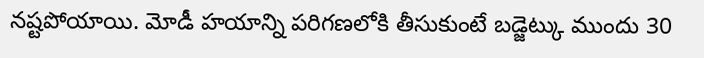నష్టపోయాయి. మోడీ హయాన్ని పరిగణలోకి తీసుకుంటే బడ్జెట్కు ముందు 30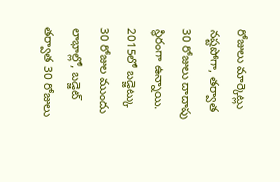రోజులు మార్కెట్లు నష్టపోగా, తర్వాత 30 రోజులు దాదాపు స్థిరంగా ఉన్నాయి. 2015లో బడ్జెట్కు 30 రోజుల ముందు లాభాల్లో, బడ్జెట్ తర్వాత 30 రోజులు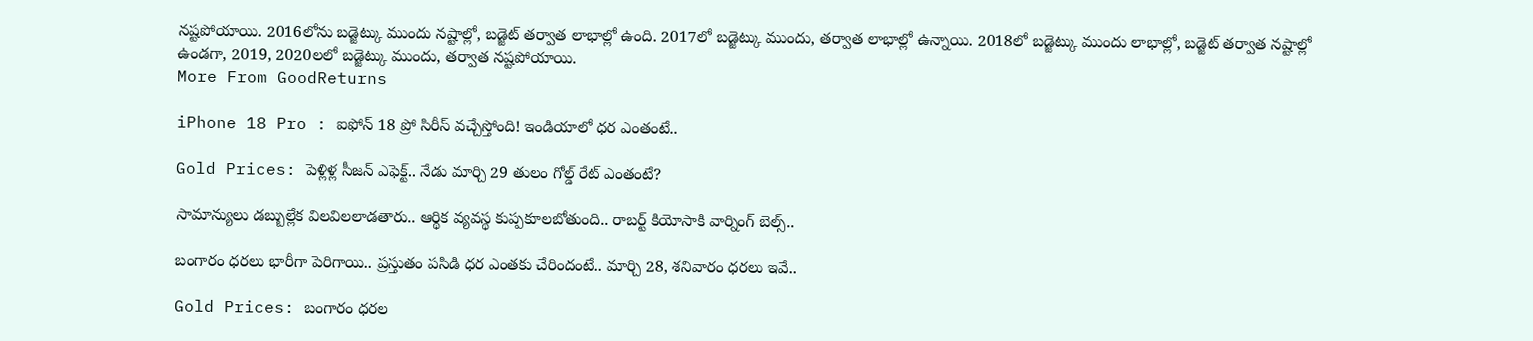నష్టపోయాయి. 2016లోను బడ్జెట్కు ముందు నష్టాల్లో, బడ్జెట్ తర్వాత లాభాల్లో ఉంది. 2017లో బడ్జెట్కు ముందు, తర్వాత లాభాల్లో ఉన్నాయి. 2018లో బడ్జెట్కు ముందు లాభాల్లో, బడ్జెట్ తర్వాత నష్టాల్లో ఉండగా, 2019, 2020లలో బడ్జెట్కు ముందు, తర్వాత నష్టపోయాయి.
More From GoodReturns

iPhone 18 Pro : ఐఫోన్ 18 ప్రో సిరీస్ వచ్చేస్తోంది! ఇండియాలో ధర ఎంతంటే..

Gold Prices: పెళ్లిళ్ల సీజన్ ఎఫెక్ట్.. నేడు మార్చి 29 తులం గోల్డ్ రేట్ ఎంతంటే?

సామాన్యులు డబ్బుల్లేక విలవిలలాడతారు.. ఆర్థిక వ్యవస్థ కుప్పకూలబోతుంది.. రాబర్ట్ కియోసాకి వార్నింగ్ బెల్స్..

బంగారం ధరలు భారీగా పెరిగాయి.. ప్రస్తుతం పసిడి ధర ఎంతకు చేరిందంటే.. మార్చి 28, శనివారం ధరలు ఇవే..

Gold Prices: బంగారం ధరల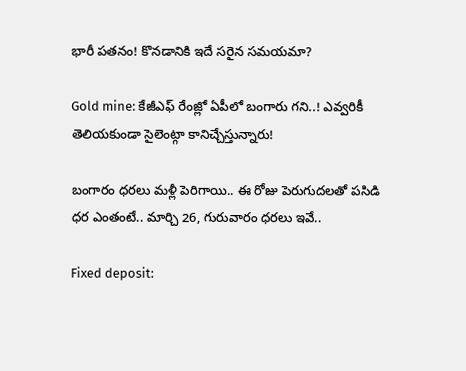భారీ పతనం! కొనడానికి ఇదే సరైన సమయమా?

Gold mine: కేజీఎఫ్ రేంజ్లో ఏపీలో బంగారు గని..! ఎవ్వరికీ తెలియకుండా సైలెంట్గా కానిచ్చేస్తున్నారు!

బంగారం ధరలు మళ్లీ పెరిగాయి.. ఈ రోజు పెరుగుదలతో పసిడి ధర ఎంతంటే.. మార్చి 26, గురువారం ధరలు ఇవే..

Fixed deposit: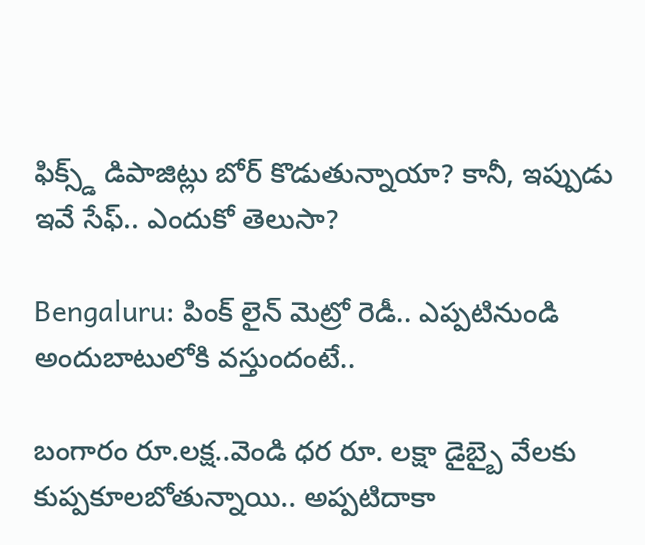ఫిక్స్డ్ డిపాజిట్లు బోర్ కొడుతున్నాయా? కానీ, ఇప్పుడు ఇవే సేఫ్.. ఎందుకో తెలుసా?

Bengaluru: పింక్ లైన్ మెట్రో రెడీ.. ఎప్పటినుండి అందుబాటులోకి వస్తుందంటే..

బంగారం రూ.లక్ష..వెండి ధర రూ. లక్షా డైబ్బై వేలకు కుప్పకూలబోతున్నాయి.. అప్పటిదాకా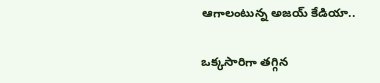ఆగాలంటున్న అజయ్ కేడియా..

ఒక్కసారిగా తగ్గిన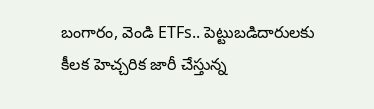బంగారం, వెండి ETFs.. పెట్టుబడిదారులకు కీలక హెచ్చరిక జారీ చేస్తున్న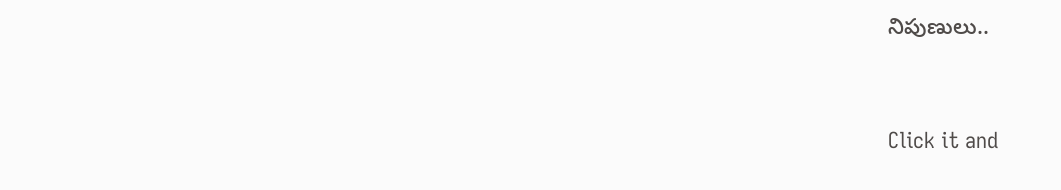నిపుణులు..



Click it and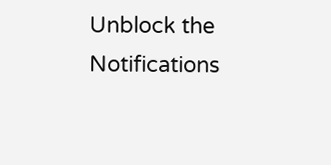Unblock the Notifications